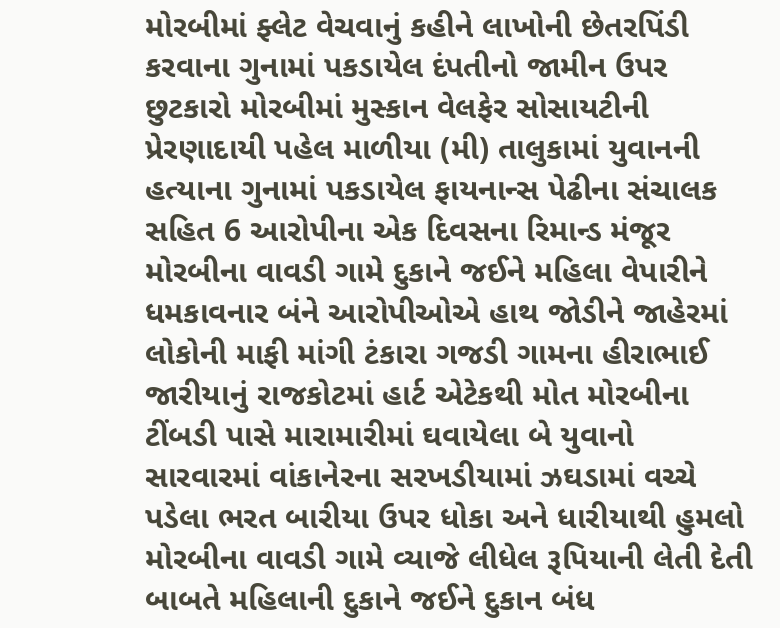મોરબીમાં ફ્લેટ વેચવાનું કહીને લાખોની છેતરપિંડી કરવાના ગુનામાં પકડાયેલ દંપતીનો જામીન ઉપર છુટકારો મોરબીમાં મુસ્કાન વેલફેર સોસાયટીની પ્રેરણાદાયી પહેલ માળીયા (મી) તાલુકામાં યુવાનની હત્યાના ગુનામાં પકડાયેલ ફાયનાન્સ પેઢીના સંચાલક સહિત 6 આરોપીના એક દિવસના રિમાન્ડ મંજૂર મોરબીના વાવડી ગામે દુકાને જઈને મહિલા વેપારીને ધમકાવનાર બંને આરોપીઓએ હાથ જોડીને જાહેરમાં લોકોની માફી માંગી ટંકારા ગજડી ગામના હીરાભાઈ જારીયાનું રાજકોટમાં હાર્ટ એટેકથી મોત મોરબીના ટીંબડી પાસે મારામારીમાં ઘવાયેલા બે યુવાનો સારવારમાં વાંકાનેરના સરખડીયામાં ઝઘડામાં વચ્ચે પડેલા ભરત બારીયા ઉપર ધોકા અને ધારીયાથી હુમલો મોરબીના વાવડી ગામે વ્યાજે લીધેલ રૂપિયાની લેતી દેતી બાબતે મહિલાની દુકાને જઈને દુકાન બંધ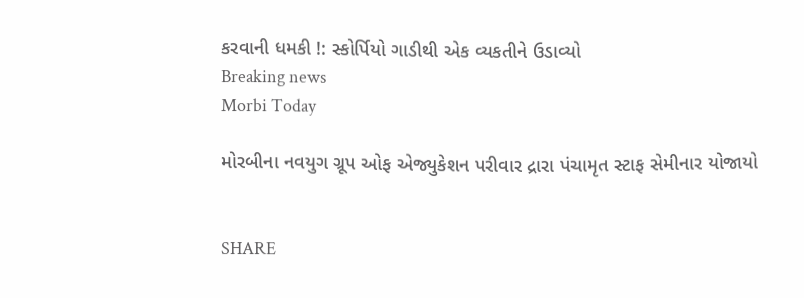કરવાની ધમકી !: સ્કોર્પિયો ગાડીથી એક વ્યકતીને ઉડાવ્યો
Breaking news
Morbi Today

મોરબીના નવયુગ ગ્રૂપ ઓફ એજ્યુકેશન પરીવાર દ્રારા પંચામૃત સ્ટાફ સેમીનાર યોજાયો


SHARE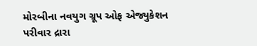મોરબીના નવયુગ ગ્રૂપ ઓફ એજ્યુકેશન પરીવાર દ્રારા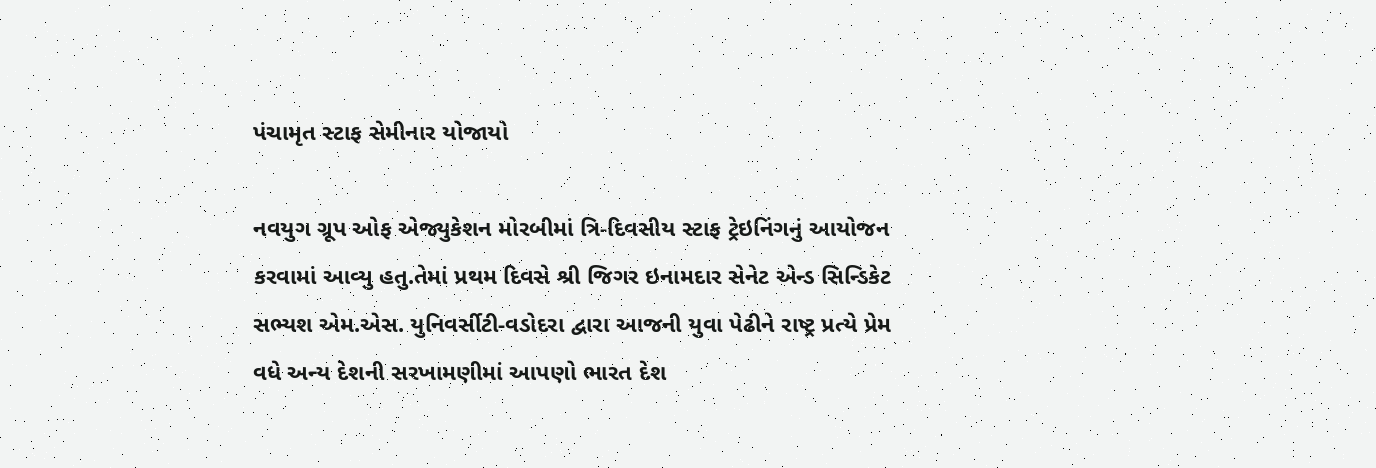પંચામૃત સ્ટાફ સેમીનાર યોજાયો

નવયુગ ગ્રૂપ ઓફ એજ્યુકેશન મોરબીમાં ત્રિ-દિવસીય સ્ટાફ ટ્રેઇનિંગનું આયોજન કરવામાં આવ્યુ હતુ.તેમાં પ્રથમ દિવસે શ્રી જિગર ઇનામદાર સેનેટ એન્ડ સિન્ડિકેટ સભ્યશ એમ.એસ. યુનિવર્સીટી-વડોદરા દ્વારા આજની યુવા પેઢીને રાષ્ટ્ર પ્રત્યે પ્રેમ વધે અન્ય દેશની સરખામણીમાં આપણો ભારત દેશ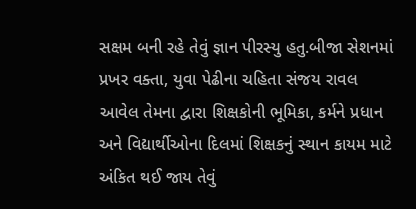સક્ષમ બની રહે તેવું જ્ઞાન પીરસ્યુ હતુ.બીજા સેશનમાં પ્રખર વક્તા, યુવા પેઢીના ચહિતા સંજય રાવલ આવેલ તેમના દ્વારા શિક્ષકોની ભૂમિકા, કર્મને પ્રધાન અને વિદ્યાર્થીઓના દિલમાં શિક્ષકનું સ્થાન કાયમ માટે અંકિત થઈ જાય તેવું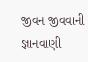જીવન જીવવાની જ્ઞાનવાણી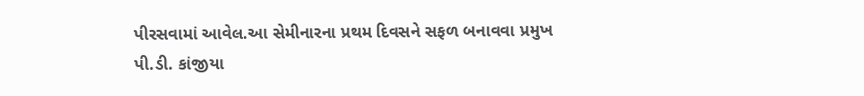પીરસવામાં આવેલ.આ સેમીનારના પ્રથમ દિવસને સફળ બનાવવા પ્રમુખ પી.ડી. કાંજીયા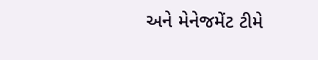અને મેનેજમેંટ ટીમે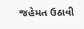જહેમત ઉઠાવી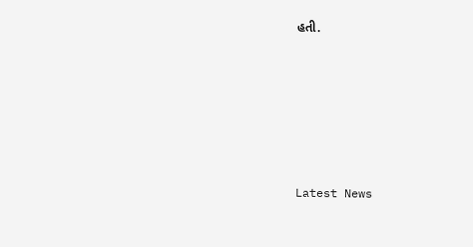હતી.






Latest News